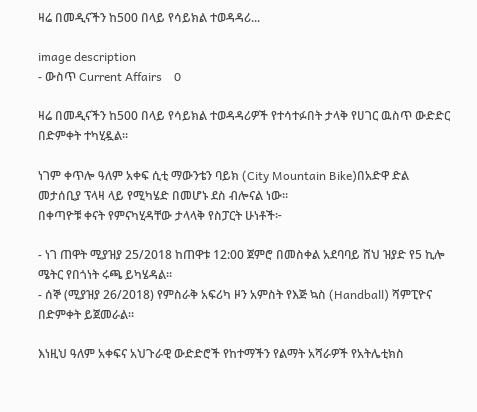ዛሬ በመዲናችን ከ500 በላይ የሳይክል ተወዳዳሪ...

image description
- ውስጥ Current Affairs    0

ዛሬ በመዲናችን ከ500 በላይ የሳይክል ተወዳዳሪዎች የተሳተፉበት ታላቅ የሀገር ዉስጥ ውድድር በድምቀት ተካሂዷል።

ነገም ቀጥሎ ዓለም አቀፍ ሲቲ ማውንቴን ባይክ (City Mountain Bike)በአድዋ ድል መታሰቢያ ፕላዛ ላይ የሚካሄድ በመሆኑ ደስ ብሎናል ነው።
በቀጣዮቹ ቀናት የምናካሂዳቸው ታላላቅ የስፓርት ሁነቶች፦

- ነገ ጠዋት ሚያዝያ 25/2018 ከጠዋቱ 12:00 ጀምሮ በመስቀል አደባባይ ሸህ ዝያድ የ5 ኪሎ ሜትር የበጎነት ሩጫ ይካሄዳል።
- ሰኞ (ሚያዝያ 26/2018) የምስራቅ አፍሪካ ዞን አምስት የእጅ ኳስ (Handball) ሻምፒዮና በድምቀት ይጀመራል።

እነዚህ ዓለም አቀፍና አህጉራዊ ውድድሮች የከተማችን የልማት አሻራዎች የአትሌቲክስ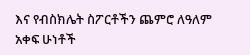እና የብስክሌት ስፖርቶችን ጨምሮ ለዓለም አቀፍ ሁነቶች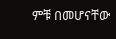ምቹ በመሆናቸው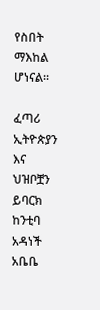የስበት ማእከል ሆነናል።

ፈጣሪ ኢትዮጵያን እና ህዝቦቿን ይባርክ
ከንቲባ አዳነች አቤቤ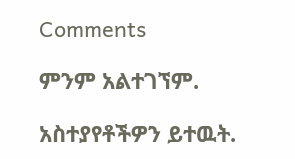Comments

ምንም አልተገኘም.

አስተያየቶችዎን ይተዉት.